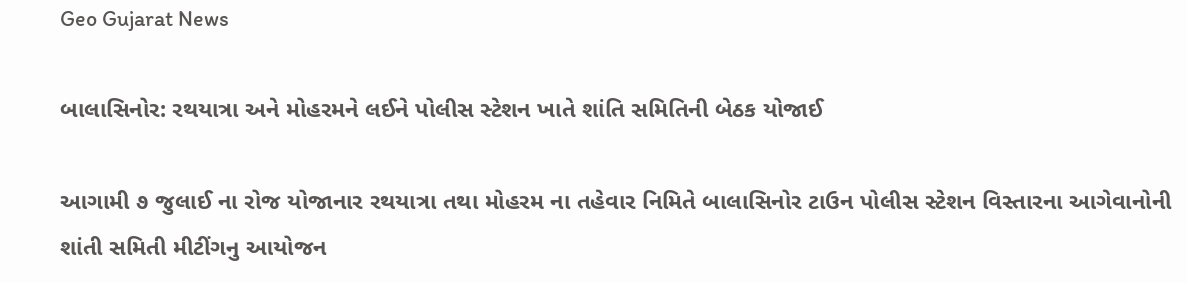Geo Gujarat News

બાલાસિનોર: રથયાત્રા અને મોહરમને લઈને પોલીસ સ્ટેશન ખાતે શાંતિ સમિતિની બેઠક યોજાઈ

આગામી ૭ જુલાઈ ના રોજ યોજાનાર રથયાત્રા તથા મોહરમ ના તહેવાર નિમિતે બાલાસિનોર ટાઉન પોલીસ સ્ટેશન વિસ્તારના આગેવાનોની શાંતી સમિતી મીટીંગનુ આયોજન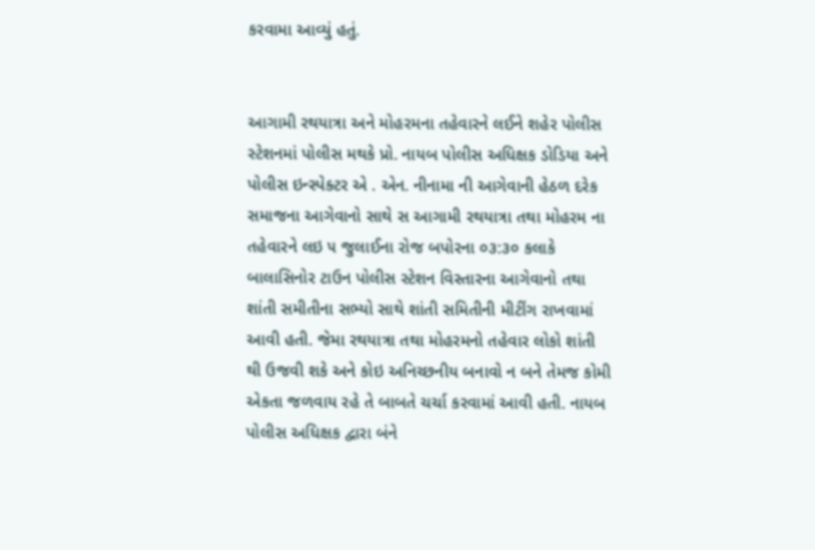કરવામા આવ્યું હતું.


આગામી રથયાત્રા અને મોહરમના તહેવારને લઈને શહેર પોલીસ સ્ટેશનમાં પોલીસ મથકે પ્રો. નાયબ પોલીસ અધિક્ષક ડોડિયા અને પોલીસ ઇન્સ્પેક્ટર એ . એન. નીનામા ની આગેવાની હેઠળ દરેક સમાજના આગેવાનો સાથે સ આગામી રથયાત્રા તથા મોહરમ ના તહેવારને લઇ ૫ જુલાઈના રોજ બપોરના ૦૩:૩૦ કલાકે બાલાસિનોર ટાઉન પોલીસ સ્ટેશન વિસ્તારના આગેવાનો તથા શાંતી સમીતીના સભ્યો સાથે શાંતી સમિતીની મીટીંગ રાખવામાં આવી હતી. જેમા રથયાત્રા તથા મોહરમનો તહેવાર લોકો શાંતી થી ઉજવી શકે અને કોઇ અનિચ્છનીય બનાવો ન બને તેમજ કોમી એકતા જળવાય રહે તે બાબતે ચર્ચા કરવામાં આવી હતી. નાયબ પોલીસ અધિક્ષક દ્વારા બંને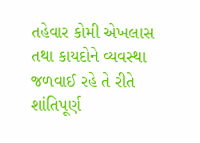તહેવાર કોમી એખલાસ તથા કાયદોને વ્યવસ્થા જળવાઈ રહે તે રીતે શાંતિપૂર્ણ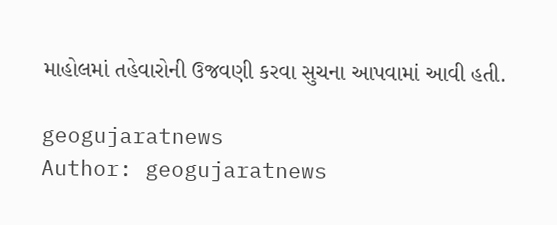માહોલમાં તહેવારોની ઉજવણી કરવા સુચના આપવામાં આવી હતી.

geogujaratnews
Author: geogujaratnews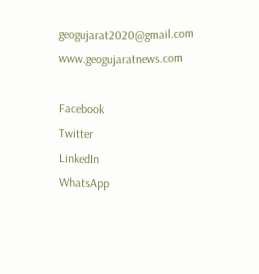geogujarat2020@gmail.com www.geogujaratnews.com

Facebook
Twitter
LinkedIn
WhatsApp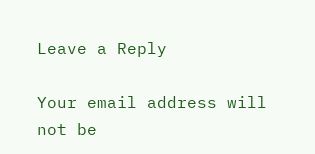Leave a Reply

Your email address will not be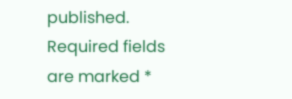published. Required fields are marked *